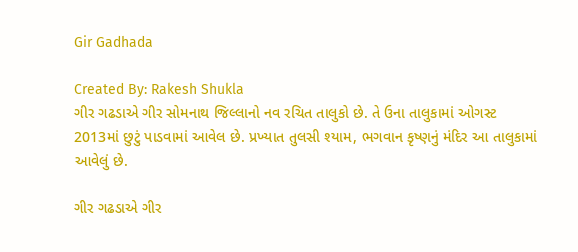Gir Gadhada

Created By: Rakesh Shukla
ગીર ગઢડાએ ગીર સોમનાથ જિલ્લાનો નવ રચિત તાલુકો છે. તે ઉના તાલુકામાં ઓગસ્ટ 2013માં છુટું પાડવામાં આવેલ છે. પ્રખ્યાત તુલસી શ્યામ, ભગવાન કૃષ્ણનું મંદિર આ તાલુકામાં આવેલું છે.

ગીર ગઢડાએ ગીર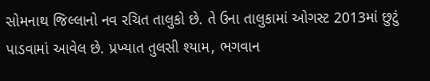સોમનાથ જિલ્લાનો નવ રચિત તાલુકો છે. તે ઉના તાલુકામાં ઓગસ્ટ 2013માં છુટું પાડવામાં આવેલ છે. પ્રખ્યાત તુલસી શ્યામ, ભગવાન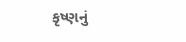કૃષ્ણનું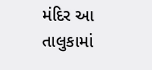મંદિર આ તાલુકામાં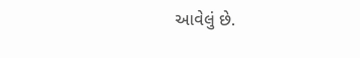આવેલું છે.